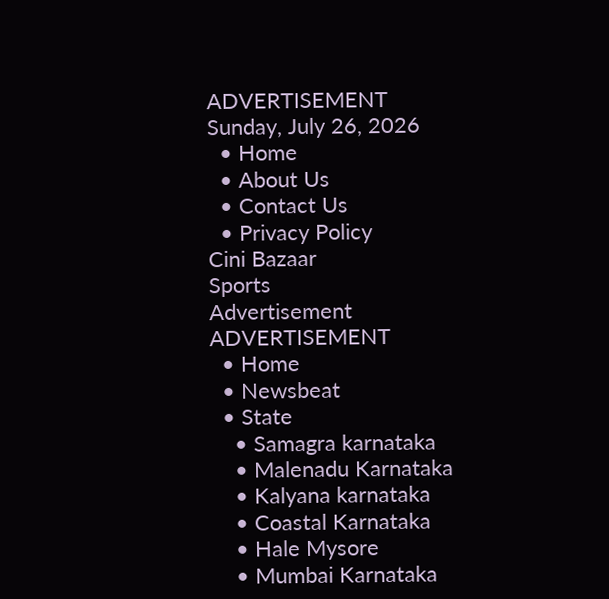ADVERTISEMENT
Sunday, July 26, 2026
  • Home
  • About Us
  • Contact Us
  • Privacy Policy
Cini Bazaar
Sports
Advertisement
ADVERTISEMENT
  • Home
  • Newsbeat
  • State
    • Samagra karnataka
    • Malenadu Karnataka
    • Kalyana karnataka
    • Coastal Karnataka
    • Hale Mysore
    • Mumbai Karnataka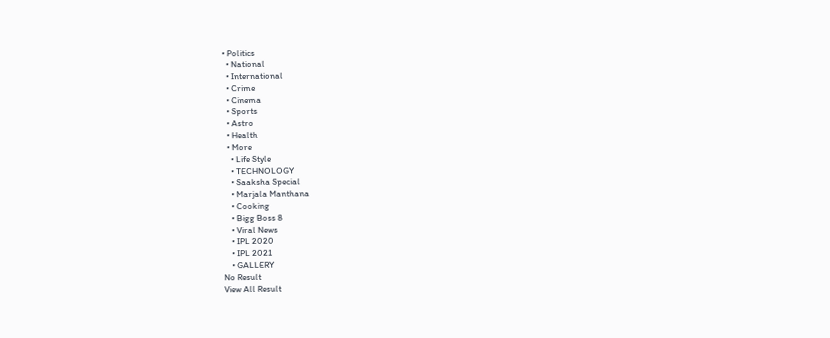• Politics
  • National
  • International
  • Crime
  • Cinema
  • Sports
  • Astro
  • Health
  • More
    • Life Style
    • TECHNOLOGY
    • Saaksha Special
    • Marjala Manthana
    • Cooking
    • Bigg Boss 8
    • Viral News
    • IPL 2020
    • IPL 2021
    • GALLERY
No Result
View All Result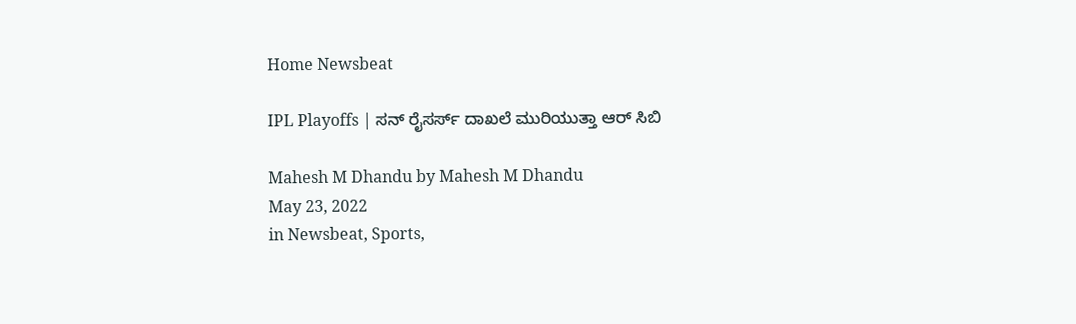Home Newsbeat

IPL Playoffs | ಸನ್ ರೈಸರ್ಸ್ ದಾಖಲೆ ಮುರಿಯುತ್ತಾ ಆರ್ ಸಿಬಿ

Mahesh M Dhandu by Mahesh M Dhandu
May 23, 2022
in Newsbeat, Sports,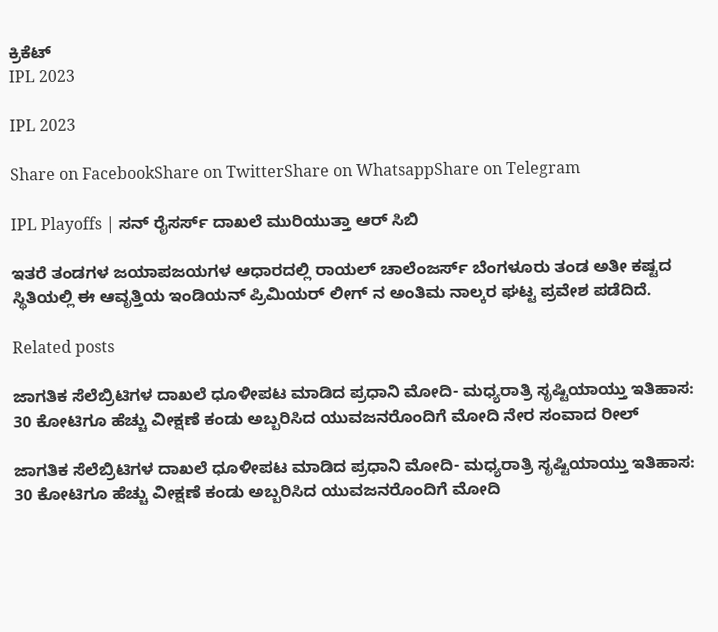ಕ್ರಿಕೆಟ್
IPL 2023

IPL 2023

Share on FacebookShare on TwitterShare on WhatsappShare on Telegram

IPL Playoffs | ಸನ್ ರೈಸರ್ಸ್ ದಾಖಲೆ ಮುರಿಯುತ್ತಾ ಆರ್ ಸಿಬಿ

ಇತರೆ ತಂಡಗಳ ಜಯಾಪಜಯಗಳ ಆಧಾರದಲ್ಲಿ ರಾಯಲ್ ಚಾಲೆಂಜರ್ಸ್ ಬೆಂಗಳೂರು ತಂಡ ಅತೀ ಕಷ್ಟದ ಸ್ಥಿತಿಯಲ್ಲಿ ಈ ಆವೃತ್ತಿಯ ಇಂಡಿಯನ್ ಪ್ರಿಮಿಯರ್ ಲೀಗ್ ನ ಅಂತಿಮ ನಾಲ್ಕರ ಘಟ್ಟ ಪ್ರವೇಶ ಪಡೆದಿದೆ.

Related posts

ಜಾಗತಿಕ ಸೆಲೆಬ್ರಿಟಿಗಳ ದಾಖಲೆ ಧೂಳೀಪಟ ಮಾಡಿದ ಪ್ರಧಾನಿ ಮೋದಿ- ಮಧ್ಯರಾತ್ರಿ ಸೃಷ್ಟಿಯಾಯ್ತು ಇತಿಹಾಸ: 30 ಕೋಟಿಗೂ ಹೆಚ್ಚು ವೀಕ್ಷಣೆ ಕಂಡು ಅಬ್ಬರಿಸಿದ ಯುವಜನರೊಂದಿಗೆ ಮೋದಿ ನೇರ ಸಂವಾದ ರೀಲ್

ಜಾಗತಿಕ ಸೆಲೆಬ್ರಿಟಿಗಳ ದಾಖಲೆ ಧೂಳೀಪಟ ಮಾಡಿದ ಪ್ರಧಾನಿ ಮೋದಿ- ಮಧ್ಯರಾತ್ರಿ ಸೃಷ್ಟಿಯಾಯ್ತು ಇತಿಹಾಸ: 30 ಕೋಟಿಗೂ ಹೆಚ್ಚು ವೀಕ್ಷಣೆ ಕಂಡು ಅಬ್ಬರಿಸಿದ ಯುವಜನರೊಂದಿಗೆ ಮೋದಿ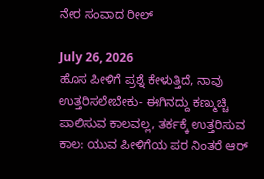ನೇರ ಸಂವಾದ ರೀಲ್

July 26, 2026
ಹೊಸ ಪೀಳಿಗೆ ಪ್ರಶ್ನೆ ಕೇಳುತ್ತಿದೆ, ನಾವು ಉತ್ತರಿಸಲೇಬೇಕು- ಈಗಿನದ್ದು ಕಣ್ಮುಚ್ಚಿ ಪಾಲಿಸುವ ಕಾಲವಲ್ಲ, ತರ್ಕಕ್ಕೆ ಉತ್ತರಿಸುವ ಕಾಲ: ಯುವ ಪೀಳಿಗೆಯ ಪರ ನಿಂತರೆ ಆರ್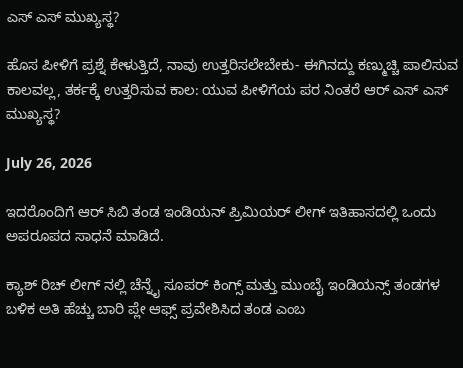ಎಸ್ ಎಸ್ ಮುಖ್ಯಸ್ಥ?

ಹೊಸ ಪೀಳಿಗೆ ಪ್ರಶ್ನೆ ಕೇಳುತ್ತಿದೆ, ನಾವು ಉತ್ತರಿಸಲೇಬೇಕು- ಈಗಿನದ್ದು ಕಣ್ಮುಚ್ಚಿ ಪಾಲಿಸುವ ಕಾಲವಲ್ಲ, ತರ್ಕಕ್ಕೆ ಉತ್ತರಿಸುವ ಕಾಲ: ಯುವ ಪೀಳಿಗೆಯ ಪರ ನಿಂತರೆ ಆರ್ ಎಸ್ ಎಸ್ ಮುಖ್ಯಸ್ಥ?

July 26, 2026

ಇದರೊಂದಿಗೆ ಆರ್ ಸಿಬಿ ತಂಡ ಇಂಡಿಯನ್ ಪ್ರಿಮಿಯರ್ ಲೀಗ್ ಇತಿಹಾಸದಲ್ಲಿ ಒಂದು ಅಪರೂಪದ ಸಾಧನೆ ಮಾಡಿದೆ.

ಕ್ಯಾಶ್ ರಿಚ್ ಲೀಗ್ ನಲ್ಲಿ ಚೆನ್ನೈ ಸೂಪರ್ ಕಿಂಗ್ಸ್ ಮತ್ತು ಮುಂಬೈ ಇಂಡಿಯನ್ಸ್ ತಂಡಗಳ ಬಳಿಕ ಅತಿ ಹೆಚ್ಚು ಬಾರಿ ಪ್ಲೇ ಆಫ್ಸ್ ಪ್ರವೇಶಿಸಿದ ತಂಡ ಎಂಬ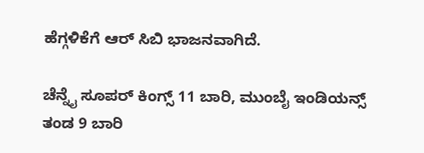ಹೆಗ್ಗಳಿಕೆಗೆ ಆರ್ ಸಿಬಿ ಭಾಜನವಾಗಿದೆ.

ಚೆನ್ನೈ ಸೂಪರ್ ಕಿಂಗ್ಸ್ 11 ಬಾರಿ, ಮುಂಬೈ ಇಂಡಿಯನ್ಸ್ ತಂಡ 9 ಬಾರಿ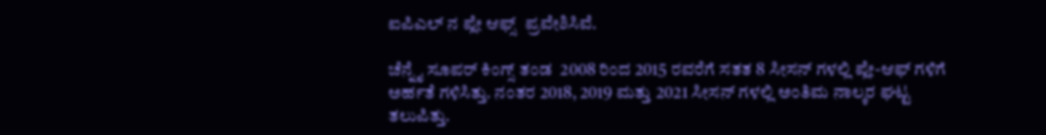ಐಪಿಎಲ್ ನ ಪ್ಲೇ ಆಫ್ಸ್  ಪ್ರವೇಶಿಸಿವೆ.

ಚೆನ್ನೈ ಸೂಪರ್ ಕಿಂಗ್ಸ್ ತಂಡ  2008 ರಿಂದ 2015 ರವರೆಗೆ ಸತತ 8 ಸೀಸನ್‌ ಗಳಲ್ಲಿ ಪ್ಲೇ-ಆಫ್‌ ಗಳಿಗೆ ಅರ್ಹತೆ ಗಳಿಸಿತ್ತು. ನಂತರ 2018, 2019 ಮತ್ತು 2021 ಸೀಸನ್‌ ಗಳಲ್ಲಿ ಅಂತಿಮ ನಾಲ್ಕರ ಘಟ್ಟ ತಲುಪಿತ್ತು.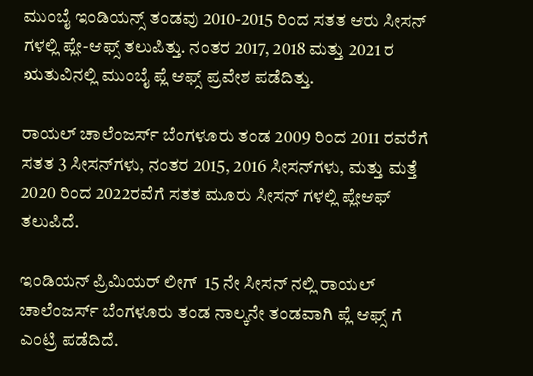ಮುಂಬೈ ಇಂಡಿಯನ್ಸ್ ತಂಡವು 2010-2015 ರಿಂದ ಸತತ ಆರು ಸೀಸನ್‌ ಗಳಲ್ಲಿ ಪ್ಲೇ-ಆಫ್ಸ್ ತಲುಪಿತ್ತು. ನಂತರ 2017, 2018 ಮತ್ತು 2021 ರ ಋತುವಿನಲ್ಲಿ ಮುಂಬೈ ಪ್ಲೆ ಆಫ್ಸ್ ಪ್ರವೇಶ ಪಡೆದಿತ್ತು.

ರಾಯಲ್ ಚಾಲೆಂಜರ್ಸ್ ಬೆಂಗಳೂರು ತಂಡ 2009 ರಿಂದ 2011 ರವರೆಗೆ ಸತತ 3 ಸೀಸನ್‌ಗಳು, ನಂತರ 2015, 2016 ಸೀಸನ್‌ಗಳು, ಮತ್ತು ಮತ್ತೆ 2020 ರಿಂದ 2022ರವೆಗೆ ಸತತ ಮೂರು ಸೀಸನ್‌ ಗಳಲ್ಲಿ ಪ್ಲೇಆಫ್ ತಲುಪಿದೆ.

ಇಂಡಿಯನ್ ಪ್ರಿಮಿಯರ್ ಲೀಗ್  15 ನೇ ಸೀಸನ್ ನಲ್ಲಿ ರಾಯಲ್ ಚಾಲೆಂಜರ್ಸ್ ಬೆಂಗಳೂರು ತಂಡ ನಾಲ್ಕನೇ ತಂಡವಾಗಿ ಪ್ಲೆ ಆಫ್ಸ್ ಗೆ ಎಂಟ್ರಿ ಪಡೆದಿದೆ.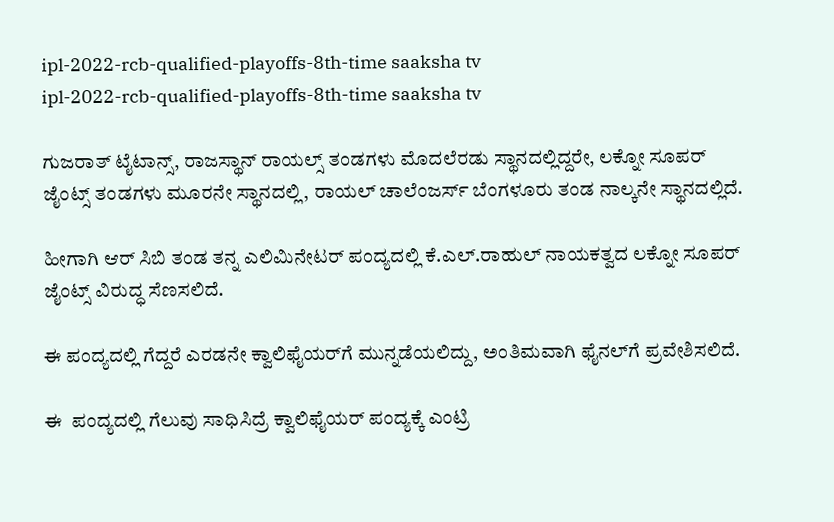ipl-2022-rcb-qualified-playoffs-8th-time saaksha tv
ipl-2022-rcb-qualified-playoffs-8th-time saaksha tv

ಗುಜರಾತ್ ಟೈಟಾನ್ಸ್, ರಾಜಸ್ಥಾನ್ ರಾಯಲ್ಸ್ ತಂಡಗಳು ಮೊದಲೆರಡು ಸ್ಥಾನದಲ್ಲಿದ್ದರೇ, ಲಕ್ನೋ ಸೂಪರ್ ಜೈಂಟ್ಸ್ ತಂಡಗಳು ಮೂರನೇ ಸ್ಥಾನದಲ್ಲಿ, ರಾಯಲ್ ಚಾಲೆಂಜರ್ಸ್ ಬೆಂಗಳೂರು ತಂಡ ನಾಲ್ಕನೇ ಸ್ಥಾನದಲ್ಲಿದೆ.

ಹೀಗಾಗಿ ಆರ್ ಸಿಬಿ ತಂಡ ತನ್ನ ಎಲಿಮಿನೇಟರ್ ಪಂದ್ಯದಲ್ಲಿ ಕೆ.ಎಲ್.ರಾಹುಲ್ ನಾಯಕತ್ವದ ಲಕ್ನೋ ಸೂಪರ್ ಜೈಂಟ್ಸ್ ವಿರುದ್ಧ ಸೆಣಸಲಿದೆ.

ಈ ಪಂದ್ಯದಲ್ಲಿ ಗೆದ್ದರೆ ಎರಡನೇ ಕ್ವಾಲಿಫೈಯರ್‌ಗೆ ಮುನ್ನಡೆಯಲಿದ್ದು, ಅಂತಿಮವಾಗಿ ಫೈನಲ್‌ಗೆ ಪ್ರವೇಶಿಸಲಿದೆ.

ಈ  ಪಂದ್ಯದಲ್ಲಿ ಗೆಲುವು ಸಾಧಿಸಿದ್ರೆ ಕ್ವಾಲಿಫೈಯರ್ ಪಂದ್ಯಕ್ಕೆ ಎಂಟ್ರಿ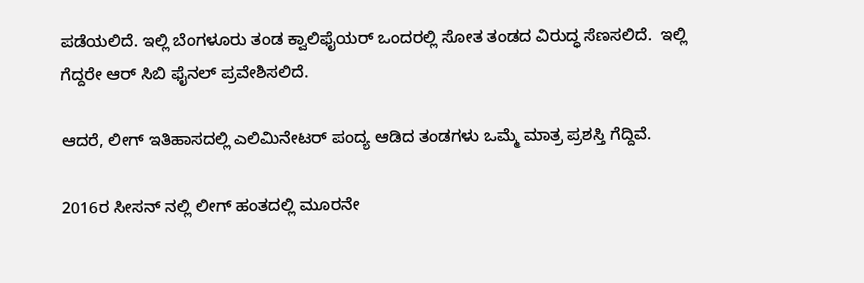ಪಡೆಯಲಿದೆ. ಇಲ್ಲಿ ಬೆಂಗಳೂರು ತಂಡ ಕ್ವಾಲಿಫೈಯರ್ ಒಂದರಲ್ಲಿ ಸೋತ ತಂಡದ ವಿರುದ್ಧ ಸೆಣಸಲಿದೆ.  ಇಲ್ಲಿ ಗೆದ್ದರೇ ಆರ್ ಸಿಬಿ ಫೈನಲ್ ಪ್ರವೇಶಿಸಲಿದೆ.

ಆದರೆ, ಲೀಗ್ ಇತಿಹಾಸದಲ್ಲಿ ಎಲಿಮಿನೇಟರ್ ಪಂದ್ಯ ಆಡಿದ ತಂಡಗಳು ಒಮ್ಮೆ ಮಾತ್ರ ಪ್ರಶಸ್ತಿ ಗೆದ್ದಿವೆ.

2016ರ ಸೀಸನ್ ನಲ್ಲಿ ಲೀಗ್ ಹಂತದಲ್ಲಿ ಮೂರನೇ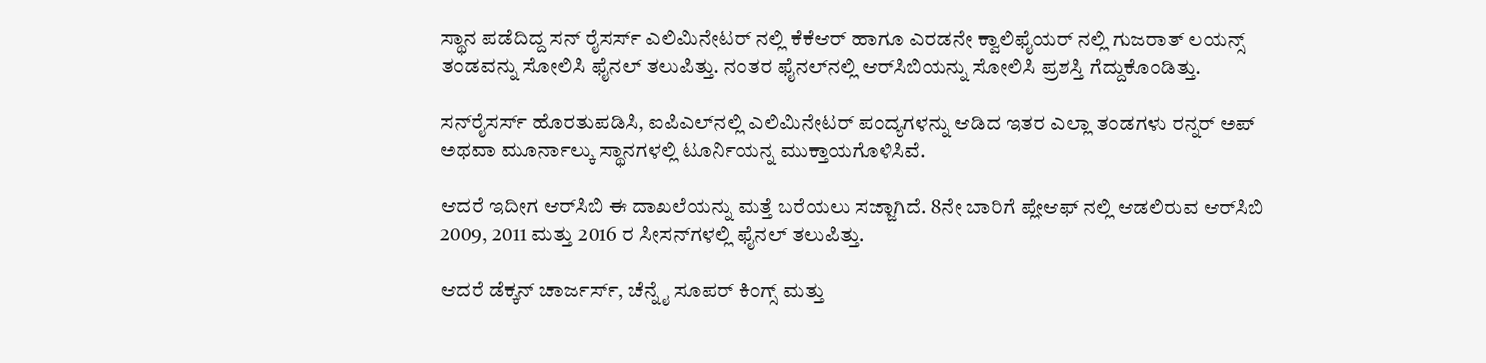ಸ್ಥಾನ ಪಡೆದಿದ್ದ ಸನ್ ರೈಸರ್ಸ್ ಎಲಿಮಿನೇಟರ್ ನಲ್ಲಿ ಕೆಕೆಆರ್ ಹಾಗೂ ಎರಡನೇ ಕ್ವಾಲಿಫೈಯರ್ ನಲ್ಲಿ ಗುಜರಾತ್ ಲಯನ್ಸ್ ತಂಡವನ್ನು ಸೋಲಿಸಿ ಫೈನಲ್ ತಲುಪಿತ್ತು. ನಂತರ ಫೈನಲ್‌ನಲ್ಲಿ ಆರ್‌ಸಿಬಿಯನ್ನು ಸೋಲಿಸಿ ಪ್ರಶಸ್ತಿ ಗೆದ್ದುಕೊಂಡಿತ್ತು.

ಸನ್‌ರೈಸರ್ಸ್ ಹೊರತುಪಡಿಸಿ, ಐಪಿಎಲ್‌ನಲ್ಲಿ ಎಲಿಮಿನೇಟರ್ ಪಂದ್ಯಗಳನ್ನು ಆಡಿದ ಇತರ ಎಲ್ಲಾ ತಂಡಗಳು ರನ್ನರ್ ಅಪ್ ಅಥವಾ ಮೂರ್ನಾಲ್ಕು ಸ್ಥಾನಗಳಲ್ಲಿ ಟೂರ್ನಿಯನ್ನ ಮುಕ್ತಾಯಗೊಳಿಸಿವೆ.

ಆದರೆ ಇದೀಗ ಆರ್‌ಸಿಬಿ ಈ ದಾಖಲೆಯನ್ನು ಮತ್ತೆ ಬರೆಯಲು ಸಜ್ಜಾಗಿದೆ. 8ನೇ ಬಾರಿಗೆ ಪ್ಲೇಆಫ್‌ ನಲ್ಲಿ ಆಡಲಿರುವ ಆರ್‌ಸಿಬಿ 2009, 2011 ಮತ್ತು 2016 ರ ಸೀಸನ್‌ಗಳಲ್ಲಿ ಫೈನಲ್ ತಲುಪಿತ್ತು.

ಆದರೆ ಡೆಕ್ಕನ್ ಚಾರ್ಜರ್ಸ್, ಚೆನ್ನೈ ಸೂಪರ್ ಕಿಂಗ್ಸ್ ಮತ್ತು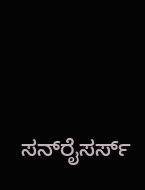ಸನ್‌ರೈಸರ್ಸ್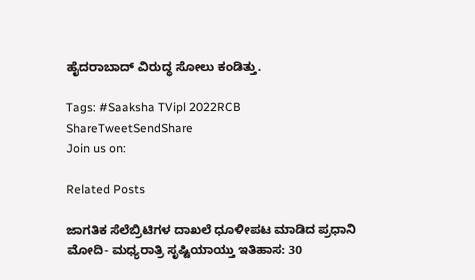ಹೈದರಾಬಾದ್ ವಿರುದ್ಧ ಸೋಲು ಕಂಡಿತ್ತು.

Tags: #Saaksha TVipl 2022RCB
ShareTweetSendShare
Join us on:

Related Posts

ಜಾಗತಿಕ ಸೆಲೆಬ್ರಿಟಿಗಳ ದಾಖಲೆ ಧೂಳೀಪಟ ಮಾಡಿದ ಪ್ರಧಾನಿ ಮೋದಿ- ಮಧ್ಯರಾತ್ರಿ ಸೃಷ್ಟಿಯಾಯ್ತು ಇತಿಹಾಸ: 30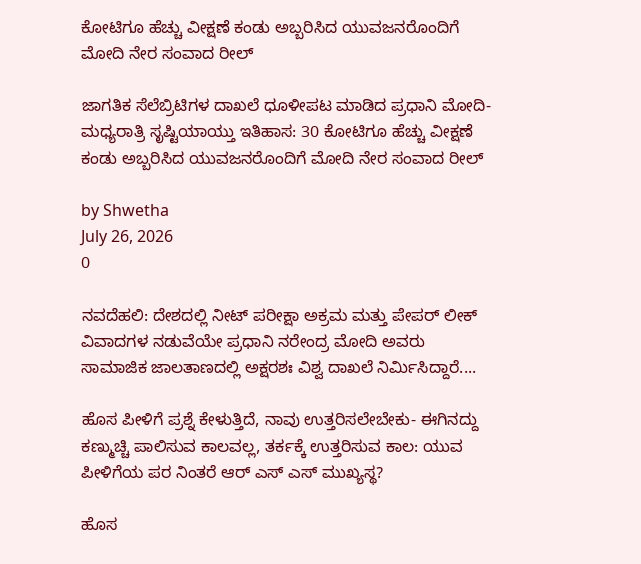ಕೋಟಿಗೂ ಹೆಚ್ಚು ವೀಕ್ಷಣೆ ಕಂಡು ಅಬ್ಬರಿಸಿದ ಯುವಜನರೊಂದಿಗೆ ಮೋದಿ ನೇರ ಸಂವಾದ ರೀಲ್

ಜಾಗತಿಕ ಸೆಲೆಬ್ರಿಟಿಗಳ ದಾಖಲೆ ಧೂಳೀಪಟ ಮಾಡಿದ ಪ್ರಧಾನಿ ಮೋದಿ- ಮಧ್ಯರಾತ್ರಿ ಸೃಷ್ಟಿಯಾಯ್ತು ಇತಿಹಾಸ: 30 ಕೋಟಿಗೂ ಹೆಚ್ಚು ವೀಕ್ಷಣೆ ಕಂಡು ಅಬ್ಬರಿಸಿದ ಯುವಜನರೊಂದಿಗೆ ಮೋದಿ ನೇರ ಸಂವಾದ ರೀಲ್

by Shwetha
July 26, 2026
0

ನವದೆಹಲಿ: ದೇಶದಲ್ಲಿ ನೀಟ್ ಪರೀಕ್ಷಾ ಅಕ್ರಮ ಮತ್ತು ಪೇಪರ್ ಲೀಕ್ ವಿವಾದಗಳ ನಡುವೆಯೇ ಪ್ರಧಾನಿ ನರೇಂದ್ರ ಮೋದಿ ಅವರು ಸಾಮಾಜಿಕ ಜಾಲತಾಣದಲ್ಲಿ ಅಕ್ಷರಶಃ ವಿಶ್ವ ದಾಖಲೆ ನಿರ್ಮಿಸಿದ್ದಾರೆ....

ಹೊಸ ಪೀಳಿಗೆ ಪ್ರಶ್ನೆ ಕೇಳುತ್ತಿದೆ, ನಾವು ಉತ್ತರಿಸಲೇಬೇಕು- ಈಗಿನದ್ದು ಕಣ್ಮುಚ್ಚಿ ಪಾಲಿಸುವ ಕಾಲವಲ್ಲ, ತರ್ಕಕ್ಕೆ ಉತ್ತರಿಸುವ ಕಾಲ: ಯುವ ಪೀಳಿಗೆಯ ಪರ ನಿಂತರೆ ಆರ್ ಎಸ್ ಎಸ್ ಮುಖ್ಯಸ್ಥ?

ಹೊಸ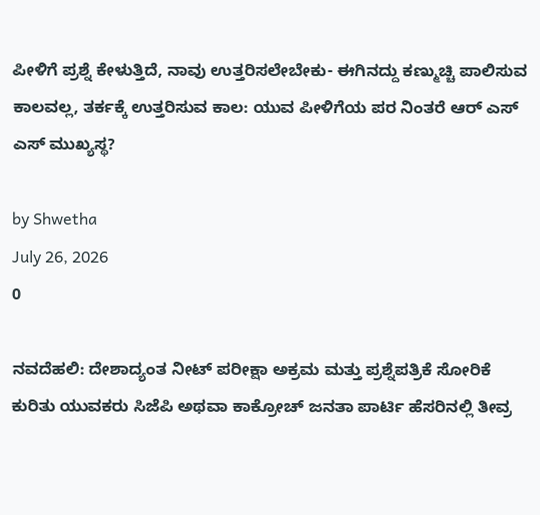ಪೀಳಿಗೆ ಪ್ರಶ್ನೆ ಕೇಳುತ್ತಿದೆ, ನಾವು ಉತ್ತರಿಸಲೇಬೇಕು- ಈಗಿನದ್ದು ಕಣ್ಮುಚ್ಚಿ ಪಾಲಿಸುವ ಕಾಲವಲ್ಲ, ತರ್ಕಕ್ಕೆ ಉತ್ತರಿಸುವ ಕಾಲ: ಯುವ ಪೀಳಿಗೆಯ ಪರ ನಿಂತರೆ ಆರ್ ಎಸ್ ಎಸ್ ಮುಖ್ಯಸ್ಥ?

by Shwetha
July 26, 2026
0

ನವದೆಹಲಿ: ದೇಶಾದ್ಯಂತ ನೀಟ್ ಪರೀಕ್ಷಾ ಅಕ್ರಮ ಮತ್ತು ಪ್ರಶ್ನೆಪತ್ರಿಕೆ ಸೋರಿಕೆ ಕುರಿತು ಯುವಕರು ಸಿಜೆಪಿ ಅಥವಾ ಕಾಕ್ರೋಚ್ ಜನತಾ ಪಾರ್ಟಿ ಹೆಸರಿನಲ್ಲಿ ತೀವ್ರ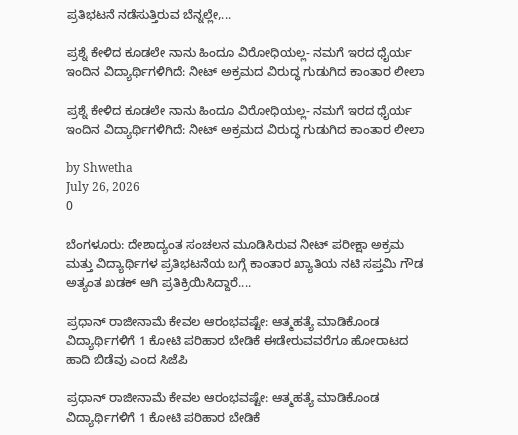ಪ್ರತಿಭಟನೆ ನಡೆಸುತ್ತಿರುವ ಬೆನ್ನಲ್ಲೇ,...

ಪ್ರಶ್ನೆ ಕೇಳಿದ ಕೂಡಲೇ ನಾನು ಹಿಂದೂ ವಿರೋಧಿಯಲ್ಲ- ನಮಗೆ ಇರದ ಧೈರ್ಯ ಇಂದಿನ ವಿದ್ಯಾರ್ಥಿಗಳಿಗಿದೆ: ನೀಟ್ ಅಕ್ರಮದ ವಿರುದ್ಧ ಗುಡುಗಿದ ಕಾಂತಾರ ಲೀಲಾ

ಪ್ರಶ್ನೆ ಕೇಳಿದ ಕೂಡಲೇ ನಾನು ಹಿಂದೂ ವಿರೋಧಿಯಲ್ಲ- ನಮಗೆ ಇರದ ಧೈರ್ಯ ಇಂದಿನ ವಿದ್ಯಾರ್ಥಿಗಳಿಗಿದೆ: ನೀಟ್ ಅಕ್ರಮದ ವಿರುದ್ಧ ಗುಡುಗಿದ ಕಾಂತಾರ ಲೀಲಾ

by Shwetha
July 26, 2026
0

ಬೆಂಗಳೂರು: ದೇಶಾದ್ಯಂತ ಸಂಚಲನ ಮೂಡಿಸಿರುವ ನೀಟ್ ಪರೀಕ್ಷಾ ಅಕ್ರಮ ಮತ್ತು ವಿದ್ಯಾರ್ಥಿಗಳ ಪ್ರತಿಭಟನೆಯ ಬಗ್ಗೆ ಕಾಂತಾರ ಖ್ಯಾತಿಯ ನಟಿ ಸಪ್ತಮಿ ಗೌಡ ಅತ್ಯಂತ ಖಡಕ್ ಆಗಿ ಪ್ರತಿಕ್ರಿಯಿಸಿದ್ದಾರೆ....

ಪ್ರಧಾನ್ ರಾಜೀನಾಮೆ ಕೇವಲ ಆರಂಭವಷ್ಟೇ: ಆತ್ಮಹತ್ಯೆ ಮಾಡಿಕೊಂಡ ವಿದ್ಯಾರ್ಥಿಗಳಿಗೆ 1 ಕೋಟಿ ಪರಿಹಾರ ಬೇಡಿಕೆ ಈಡೇರುವವರೆಗೂ ಹೋರಾಟದ ಹಾದಿ ಬಿಡೆವು ಎಂದ ಸಿಜೆಪಿ

ಪ್ರಧಾನ್ ರಾಜೀನಾಮೆ ಕೇವಲ ಆರಂಭವಷ್ಟೇ: ಆತ್ಮಹತ್ಯೆ ಮಾಡಿಕೊಂಡ ವಿದ್ಯಾರ್ಥಿಗಳಿಗೆ 1 ಕೋಟಿ ಪರಿಹಾರ ಬೇಡಿಕೆ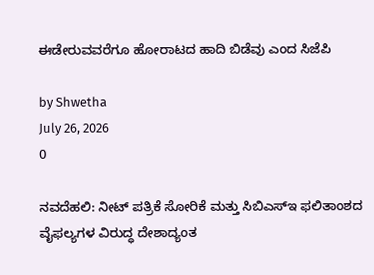ಈಡೇರುವವರೆಗೂ ಹೋರಾಟದ ಹಾದಿ ಬಿಡೆವು ಎಂದ ಸಿಜೆಪಿ

by Shwetha
July 26, 2026
0

ನವದೆಹಲಿ: ನೀಟ್ ಪತ್ರಿಕೆ ಸೋರಿಕೆ ಮತ್ತು ಸಿಬಿಎಸ್‌ಇ ಫಲಿತಾಂಶದ ವೈಫಲ್ಯಗಳ ವಿರುದ್ಧ ದೇಶಾದ್ಯಂತ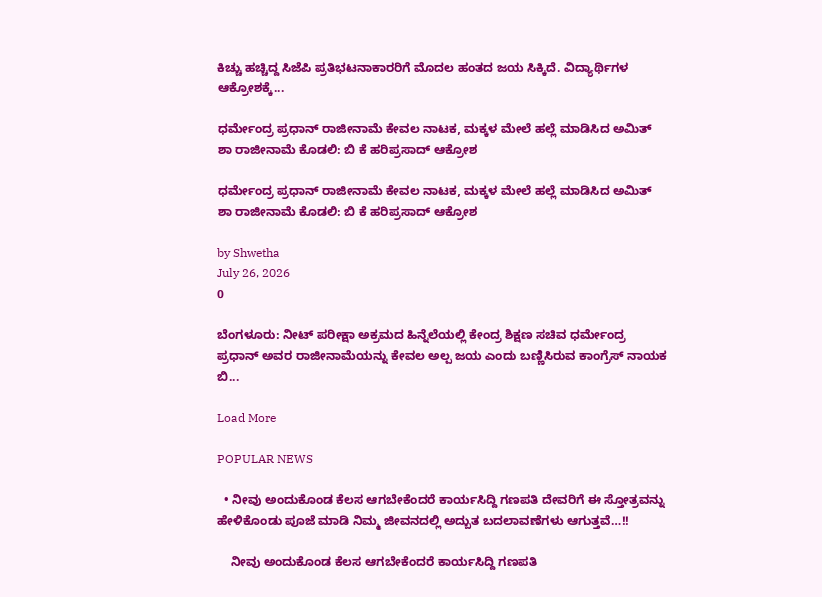ಕಿಚ್ಚು ಹಚ್ಚಿದ್ದ ಸಿಜೆಪಿ ಪ್ರತಿಭಟನಾಕಾರರಿಗೆ ಮೊದಲ ಹಂತದ ಜಯ ಸಿಕ್ಕಿದೆ. ವಿದ್ಯಾರ್ಥಿಗಳ ಆಕ್ರೋಶಕ್ಕೆ...

ಧರ್ಮೇಂದ್ರ ಪ್ರಧಾನ್ ರಾಜೀನಾಮೆ ಕೇವಲ ನಾಟಕ, ಮಕ್ಕಳ ಮೇಲೆ ಹಲ್ಲೆ ಮಾಡಿಸಿದ ಅಮಿತ್ ಶಾ ರಾಜೀನಾಮೆ ಕೊಡಲಿ: ಬಿ ಕೆ ಹರಿಪ್ರಸಾದ್ ಆಕ್ರೋಶ

ಧರ್ಮೇಂದ್ರ ಪ್ರಧಾನ್ ರಾಜೀನಾಮೆ ಕೇವಲ ನಾಟಕ, ಮಕ್ಕಳ ಮೇಲೆ ಹಲ್ಲೆ ಮಾಡಿಸಿದ ಅಮಿತ್ ಶಾ ರಾಜೀನಾಮೆ ಕೊಡಲಿ: ಬಿ ಕೆ ಹರಿಪ್ರಸಾದ್ ಆಕ್ರೋಶ

by Shwetha
July 26, 2026
0

ಬೆಂಗಳೂರು: ನೀಟ್ ಪರೀಕ್ಷಾ ಅಕ್ರಮದ ಹಿನ್ನೆಲೆಯಲ್ಲಿ ಕೇಂದ್ರ ಶಿಕ್ಷಣ ಸಚಿವ ಧರ್ಮೇಂದ್ರ ಪ್ರಧಾನ್ ಅವರ ರಾಜೀನಾಮೆಯನ್ನು ಕೇವಲ ಅಲ್ಪ ಜಯ ಎಂದು ಬಣ್ಣಿಸಿರುವ ಕಾಂಗ್ರೆಸ್ ನಾಯಕ ಬಿ...

Load More

POPULAR NEWS

  • ನೀವು ಅಂದುಕೊಂಡ ಕೆಲಸ ಆಗಬೇಕೆಂದರೆ ಕಾರ್ಯಸಿದ್ದಿ ಗಣಪತಿ ದೇವರಿಗೆ ಈ ಸ್ತೋತ್ರವನ್ನು ಹೇಳಿಕೊಂಡು ಪೂಜೆ ಮಾಡಿ ನಿಮ್ಮ ಜೀವನದಲ್ಲಿ ಅದ್ಬುತ ಬದಲಾವಣೆಗಳು ಆಗುತ್ತವೆ…!!

    ನೀವು ಅಂದುಕೊಂಡ ಕೆಲಸ ಆಗಬೇಕೆಂದರೆ ಕಾರ್ಯಸಿದ್ದಿ ಗಣಪತಿ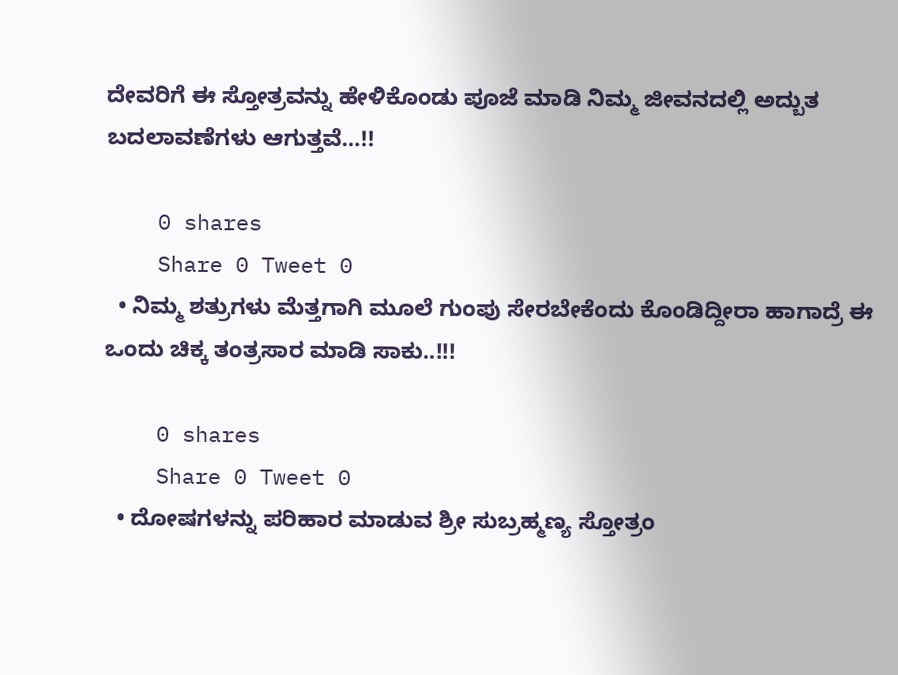ದೇವರಿಗೆ ಈ ಸ್ತೋತ್ರವನ್ನು ಹೇಳಿಕೊಂಡು ಪೂಜೆ ಮಾಡಿ ನಿಮ್ಮ ಜೀವನದಲ್ಲಿ ಅದ್ಬುತ ಬದಲಾವಣೆಗಳು ಆಗುತ್ತವೆ…!!

    0 shares
    Share 0 Tweet 0
  • ನಿಮ್ಮ ಶತ್ರುಗಳು ಮೆತ್ತಗಾಗಿ ಮೂಲೆ ಗುಂಪು ಸೇರಬೇಕೆಂದು ಕೊಂಡಿದ್ದೀರಾ ಹಾಗಾದ್ರೆ ಈ ಒಂದು ಚಿಕ್ಕ ತಂತ್ರಸಾರ ಮಾಡಿ ಸಾಕು..!!!

    0 shares
    Share 0 Tweet 0
  • ದೋಷಗಳನ್ನು ಪರಿಹಾರ ಮಾಡುವ ಶ್ರೀ ಸುಬ್ರಹ್ಮಣ್ಯ ಸ್ತೋತ್ರಂ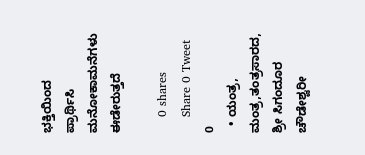ಭಕ್ತಿಯಿಂದ ಪ್ರಾರ್ಥಿಸಿ ಮನೋಕಾಮನೆಗಳು ಈಡೇರುತ್ತದೆ

    0 shares
    Share 0 Tweet 0
  • ಯಂತ್ರ, ಮಂತ್ರ,ತಂತ್ರಸಾರದ, ಶ್ರೀ ಸಿಗಂದೂರ ಚೌಡೇಶ್ವರೀ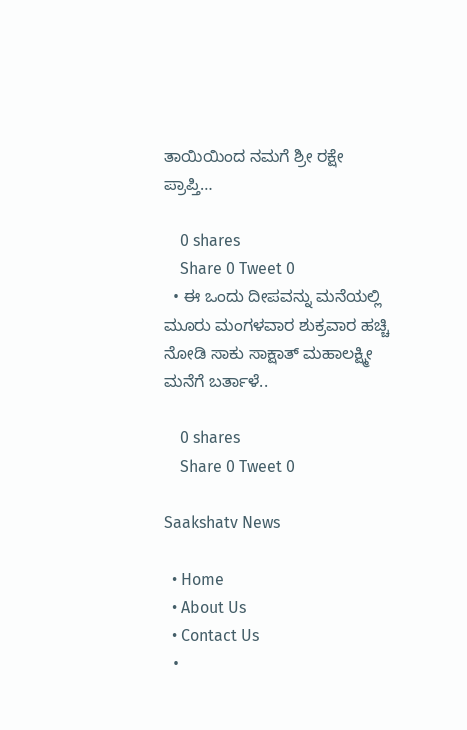ತಾಯಿಯಿಂದ ನಮಗೆ ಶ್ರೀ ರಕ್ಷೇ ಪ್ರಾಪ್ತಿ…

    0 shares
    Share 0 Tweet 0
  • ಈ ಒಂದು ದೀಪವನ್ನು ಮನೆಯಲ್ಲಿ ಮೂರು ಮಂಗಳವಾರ ಶುಕ್ರವಾರ ಹಚ್ಚಿ ನೋಡಿ ಸಾಕು ಸಾಕ್ಷಾತ್ ಮಹಾಲಕ್ಷ್ಮೀ ಮನೆಗೆ ಬರ್ತಾಳೆ..

    0 shares
    Share 0 Tweet 0

Saakshatv News

  • Home
  • About Us
  • Contact Us
  •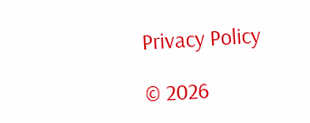Privacy Policy

© 2026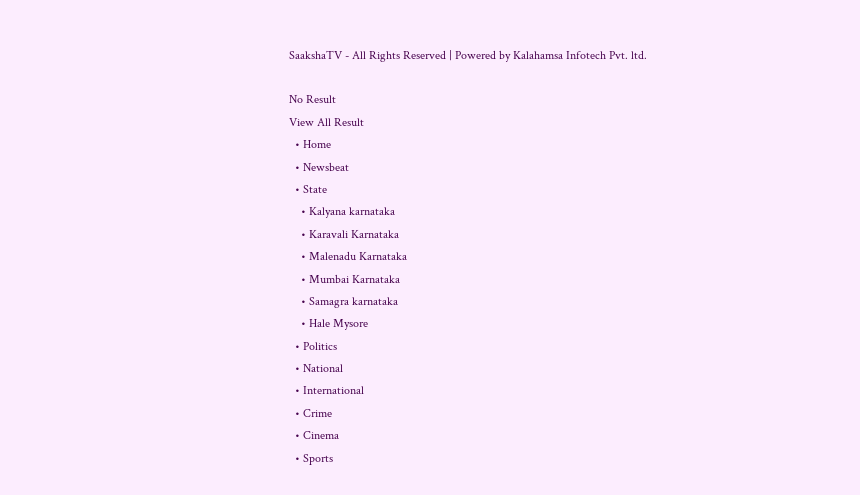SaakshaTV - All Rights Reserved | Powered by Kalahamsa Infotech Pvt. ltd.

No Result
View All Result
  • Home
  • Newsbeat
  • State
    • Kalyana karnataka
    • Karavali Karnataka
    • Malenadu Karnataka
    • Mumbai Karnataka
    • Samagra karnataka
    • Hale Mysore
  • Politics
  • National
  • International
  • Crime
  • Cinema
  • Sports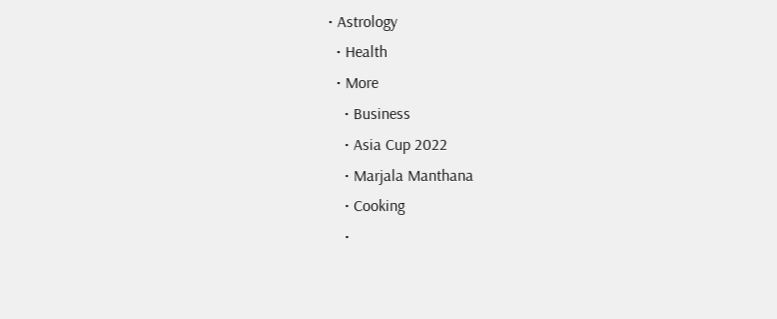• Astrology
  • Health
  • More
    • Business
    • Asia Cup 2022
    • Marjala Manthana
    • Cooking
    •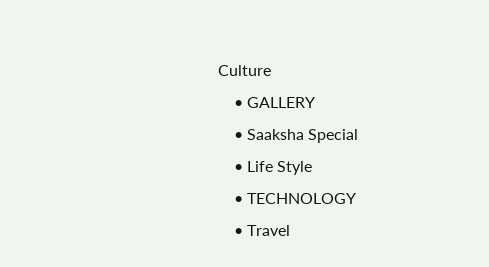Culture
    • GALLERY
    • Saaksha Special
    • Life Style
    • TECHNOLOGY
    • Travel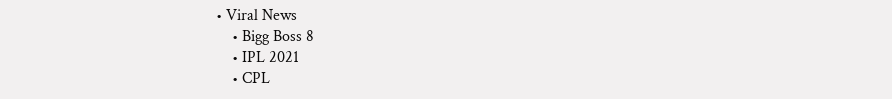• Viral News
    • Bigg Boss 8
    • IPL 2021
    • CPL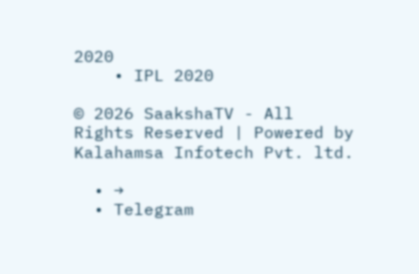2020
    • IPL 2020

© 2026 SaakshaTV - All Rights Reserved | Powered by Kalahamsa Infotech Pvt. ltd.

  • →
  • Telegram